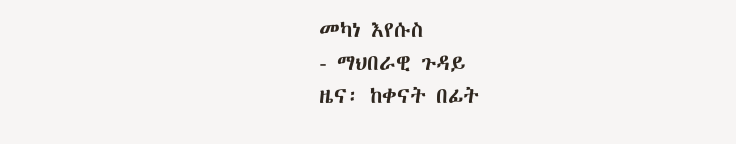መካነ እየሱስ
- ማህበራዊ ጉዳይ
ዜና፡ ከቀናት በፊት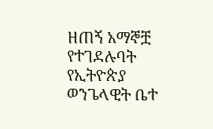ዘጠኝ አማኞቿ የተገደሉባት የኢትዮጵያ ወንጌላዊት ቤተ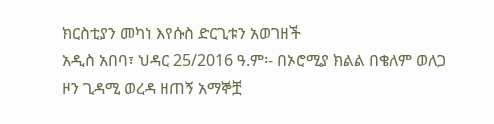ክርስቲያን መካነ እየሱስ ድርጊቱን አወገዘች
አዲስ አበባ፣ ህዳር 25/2016 ዓ.ም፡- በኦሮሚያ ክልል በቄለም ወለጋ ዞን ጊዳሚ ወረዳ ዘጠኝ አማኞቿ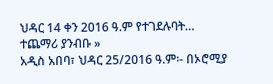ህዳር 14 ቀን 2016 ዓ.ም የተገደሉባት…
ተጨማሪ ያንብቡ »
አዲስ አበባ፣ ህዳር 25/2016 ዓ.ም፡- በኦሮሚያ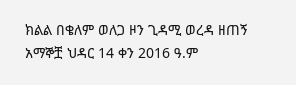ክልል በቄለም ወለጋ ዞን ጊዳሚ ወረዳ ዘጠኝ አማኞቿ ህዳር 14 ቀን 2016 ዓ.ም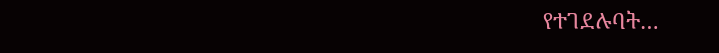የተገደሉባት…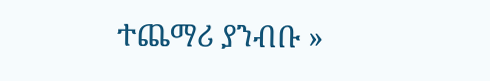ተጨማሪ ያንብቡ »